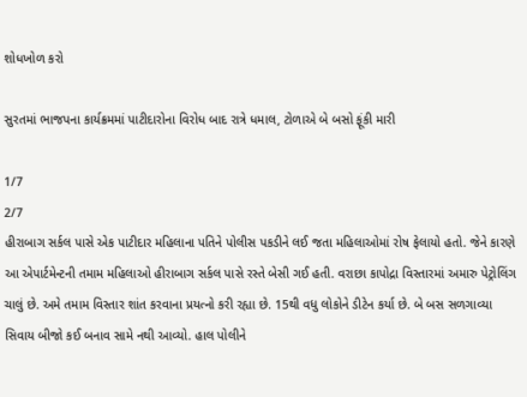શોધખોળ કરો

સુરતમાં ભાજપના કાર્યક્રમમાં પાટીદારોના વિરોધ બાદ રાત્રે ધમાલ, ટોળાએ બે બસો ફૂંકી મારી

1/7
2/7
હીરાબાગ સર્કલ પાસે એક પાટીદાર મહિલાના પતિને પોલીસ પકડીને લઈ જતા મહિલાઓમાં રોષ ફેલાયો હતો. જેને કારણે આ એપાર્ટમેન્ટની તમામ મહિલાઓ હીરાબાગ સર્કલ પાસે રસ્તે બેસી ગઈ હતી. વરાછા કાપોદ્રા વિસ્તારમાં અમારુ પેટ્રોલિંગ ચાલું છે. અમે તમામ વિસ્તાર શાંત કરવાના પ્રયત્નો કરી રહ્યા છે. 15થી વધુ લોકોને ડીટેન કર્યા છે. બે બસ સળગાવ્યા સિવાય બીજો કઈ બનાવ સામે નથી આવ્યો. હાલ પોલીને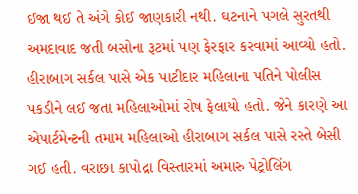ઈજા થઈ તે અંગે કોઈ જાણકારી નથી. ઘટનાને પગલે સુરતથી અમદાવાદ જતી બસોના રૂટમાં પણ ફેરફાર કરવામાં આવ્યો હતો.
હીરાબાગ સર્કલ પાસે એક પાટીદાર મહિલાના પતિને પોલીસ પકડીને લઈ જતા મહિલાઓમાં રોષ ફેલાયો હતો. જેને કારણે આ એપાર્ટમેન્ટની તમામ મહિલાઓ હીરાબાગ સર્કલ પાસે રસ્તે બેસી ગઈ હતી. વરાછા કાપોદ્રા વિસ્તારમાં અમારુ પેટ્રોલિંગ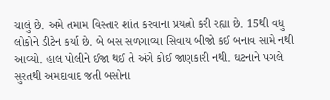ચાલું છે. અમે તમામ વિસ્તાર શાંત કરવાના પ્રયત્નો કરી રહ્યા છે. 15થી વધુ લોકોને ડીટેન કર્યા છે. બે બસ સળગાવ્યા સિવાય બીજો કઈ બનાવ સામે નથી આવ્યો. હાલ પોલીને ઈજા થઈ તે અંગે કોઈ જાણકારી નથી. ઘટનાને પગલે સુરતથી અમદાવાદ જતી બસોના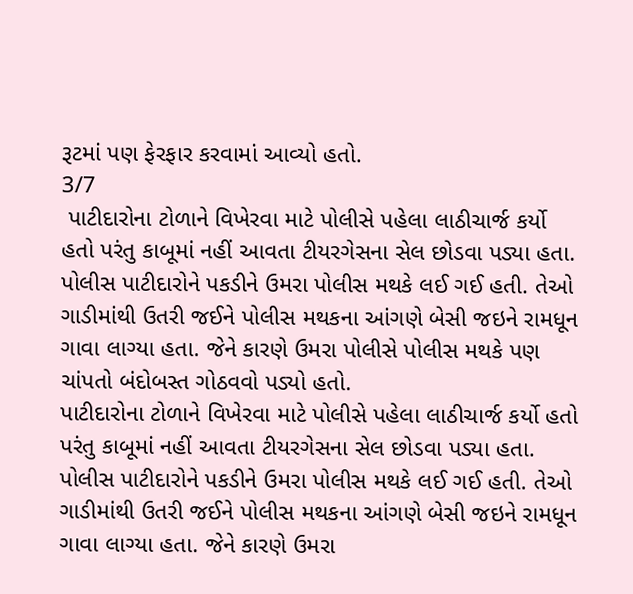રૂટમાં પણ ફેરફાર કરવામાં આવ્યો હતો.
3/7
 પાટીદારોના ટોળાને વિખેરવા માટે પોલીસે પહેલા લાઠીચાર્જ કર્યો હતો પરંતુ કાબૂમાં નહીં આવતા ટીયરગેસના સેલ છોડવા પડ્યા હતા. પોલીસ પાટીદારોને પકડીને ઉમરા પોલીસ મથકે લઈ ગઈ હતી. તેઓ ગાડીમાંથી ઉતરી જઈને પોલીસ મથકના આંગણે બેસી જઇને રામધૂન ગાવા લાગ્યા હતા. જેને કારણે ઉમરા પોલીસે પોલીસ મથકે પણ ચાંપતો બંદોબસ્ત ગોઠવવો પડ્યો હતો.
પાટીદારોના ટોળાને વિખેરવા માટે પોલીસે પહેલા લાઠીચાર્જ કર્યો હતો પરંતુ કાબૂમાં નહીં આવતા ટીયરગેસના સેલ છોડવા પડ્યા હતા. પોલીસ પાટીદારોને પકડીને ઉમરા પોલીસ મથકે લઈ ગઈ હતી. તેઓ ગાડીમાંથી ઉતરી જઈને પોલીસ મથકના આંગણે બેસી જઇને રામધૂન ગાવા લાગ્યા હતા. જેને કારણે ઉમરા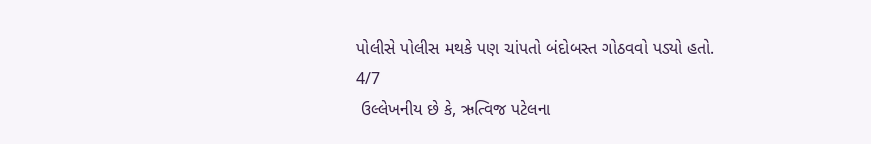પોલીસે પોલીસ મથકે પણ ચાંપતો બંદોબસ્ત ગોઠવવો પડ્યો હતો.
4/7
 ઉલ્લેખનીય છે કે, ઋત્વિજ પટેલના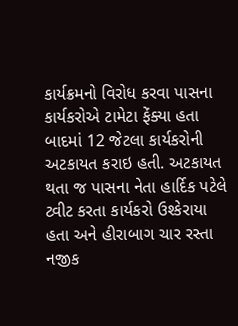કાર્યક્રમનો વિરોધ કરવા પાસના કાર્યકરોએ ટામેટા ફેંક્યા હતા બાદમાં 12 જેટલા કાર્યકરોની અટકાયત કરાઇ હતી. અટકાયત થતા જ પાસના નેતા હાર્દિક પટેલે ટ્વીટ કરતા કાર્યકરો ઉશ્કેરાયા હતા અને હીરાબાગ ચાર રસ્તા નજીક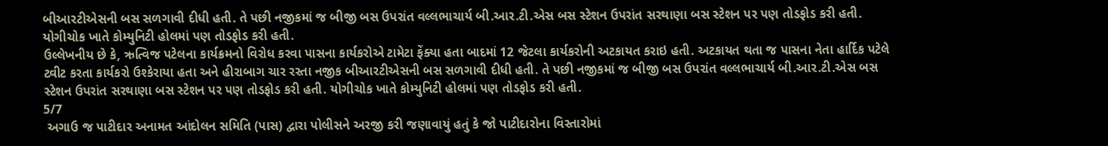બીઆરટીએસની બસ સળગાવી દીધી હતી. તે પછી નજીકમાં જ બીજી બસ ઉપરાંત વલ્લભાચાર્ય બી.આર.ટી.એસ બસ સ્ટેશન ઉપરાંત સરથાણા બસ સ્ટેશન પર પણ તોડફોડ કરી હતી. યોગીચોક ખાતે કોમ્યુનિટી હોલમાં પણ તોડફોડ કરી હતી.
ઉલ્લેખનીય છે કે, ઋત્વિજ પટેલના કાર્યક્રમનો વિરોધ કરવા પાસના કાર્યકરોએ ટામેટા ફેંક્યા હતા બાદમાં 12 જેટલા કાર્યકરોની અટકાયત કરાઇ હતી. અટકાયત થતા જ પાસના નેતા હાર્દિક પટેલે ટ્વીટ કરતા કાર્યકરો ઉશ્કેરાયા હતા અને હીરાબાગ ચાર રસ્તા નજીક બીઆરટીએસની બસ સળગાવી દીધી હતી. તે પછી નજીકમાં જ બીજી બસ ઉપરાંત વલ્લભાચાર્ય બી.આર.ટી.એસ બસ સ્ટેશન ઉપરાંત સરથાણા બસ સ્ટેશન પર પણ તોડફોડ કરી હતી. યોગીચોક ખાતે કોમ્યુનિટી હોલમાં પણ તોડફોડ કરી હતી.
5/7
 અગાઉ જ પાટીદાર અનામત આંદોલન સમિતિ (પાસ) દ્વારા પોલીસને અરજી કરી જણાવાયું હતું કે જો પાટીદારોના વિસ્તારોમાં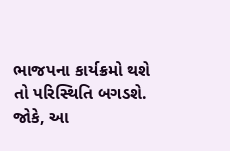ભાજપના કાર્યક્રમો થશે તો પરિસ્થિતિ બગડશે. જોકે, આ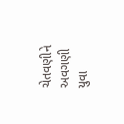ચેતવણીને અવગણી યુવા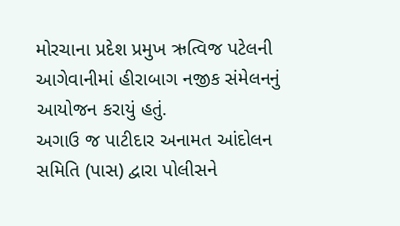મોરચાના પ્રદેશ પ્રમુખ ઋત્વિજ પટેલની આગેવાનીમાં હીરાબાગ નજીક સંમેલનનું આયોજન કરાયું હતું.
અગાઉ જ પાટીદાર અનામત આંદોલન સમિતિ (પાસ) દ્વારા પોલીસને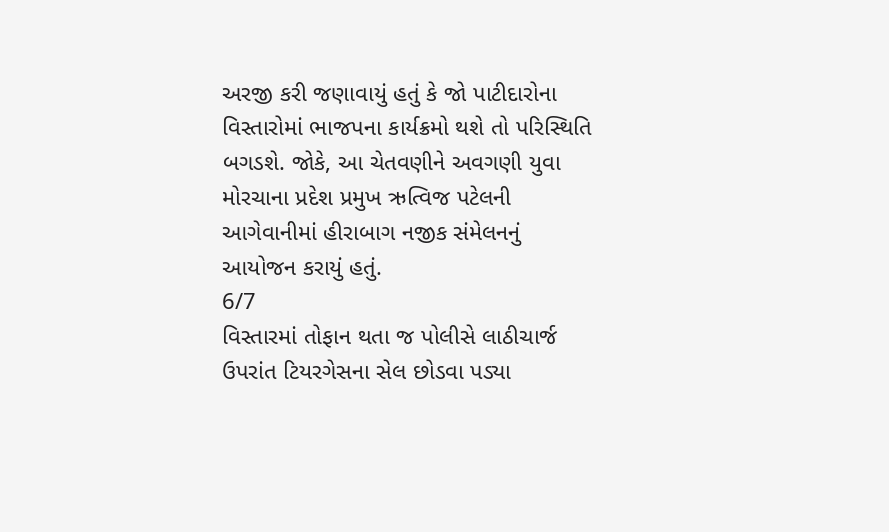અરજી કરી જણાવાયું હતું કે જો પાટીદારોના વિસ્તારોમાં ભાજપના કાર્યક્રમો થશે તો પરિસ્થિતિ બગડશે. જોકે, આ ચેતવણીને અવગણી યુવા મોરચાના પ્રદેશ પ્રમુખ ઋત્વિજ પટેલની આગેવાનીમાં હીરાબાગ નજીક સંમેલનનું આયોજન કરાયું હતું.
6/7
વિસ્તારમાં તોફાન થતા જ પોલીસે લાઠીચાર્જ ઉપરાંત ટિયરગેસના સેલ છોડવા પડ્યા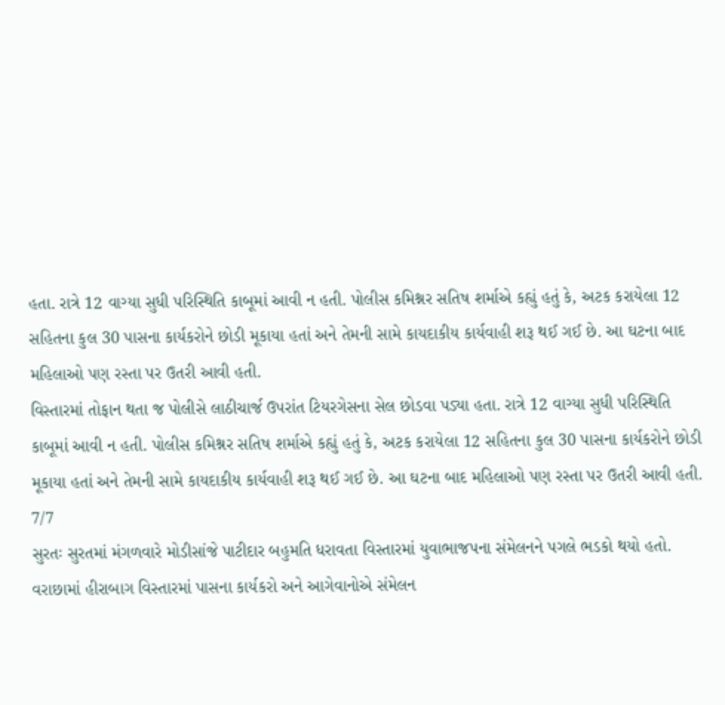હતા. રાત્રે 12 વાગ્યા સુધી પરિસ્થિતિ કાબૂમાં આવી ન હતી. પોલીસ કમિશ્નર સતિષ શર્માએ કહ્યું હતું કે, અટક કરાયેલા 12 સહિતના કુલ 30 પાસના કાર્યકરોને છોડી મૂકાયા હતાં અને તેમની સામે કાયદાકીય કાર્યવાહી શરૂ થઈ ગઈ છે. આ ઘટના બાદ મહિલાઓ પણ રસ્તા પર ઉતરી આવી હતી.
વિસ્તારમાં તોફાન થતા જ પોલીસે લાઠીચાર્જ ઉપરાંત ટિયરગેસના સેલ છોડવા પડ્યા હતા. રાત્રે 12 વાગ્યા સુધી પરિસ્થિતિ કાબૂમાં આવી ન હતી. પોલીસ કમિશ્નર સતિષ શર્માએ કહ્યું હતું કે, અટક કરાયેલા 12 સહિતના કુલ 30 પાસના કાર્યકરોને છોડી મૂકાયા હતાં અને તેમની સામે કાયદાકીય કાર્યવાહી શરૂ થઈ ગઈ છે. આ ઘટના બાદ મહિલાઓ પણ રસ્તા પર ઉતરી આવી હતી.
7/7
સુરતઃ સુરતમાં મંગળવારે મોડીસાંજે પાટીદાર બહુમતિ ધરાવતા વિસ્તારમાં યુવાભાજપના સંમેલનને પગલે ભડકો થયો હતો. વરાછામાં હીરાબાગ વિસ્તારમાં પાસના કાર્યકરો અને આગેવાનોએ સંમેલન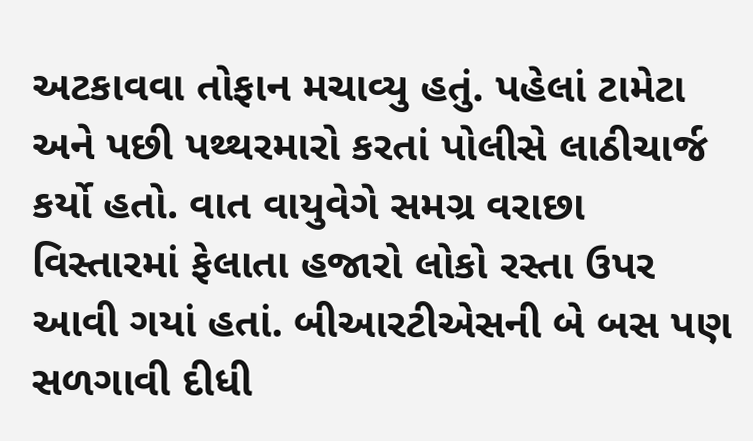અટકાવવા તોફાન મચાવ્યુ હતું. પહેલાં ટામેટા અને પછી પથ્થરમારો કરતાં પોલીસે લાઠીચાર્જ કર્યો હતો. વાત વાયુવેગે સમગ્ર વરાછા વિસ્તારમાં ફેલાતા હજારો લોકો રસ્તા ઉપર આવી ગયાં હતાં. બીઆરટીએસની બે બસ પણ સળગાવી દીધી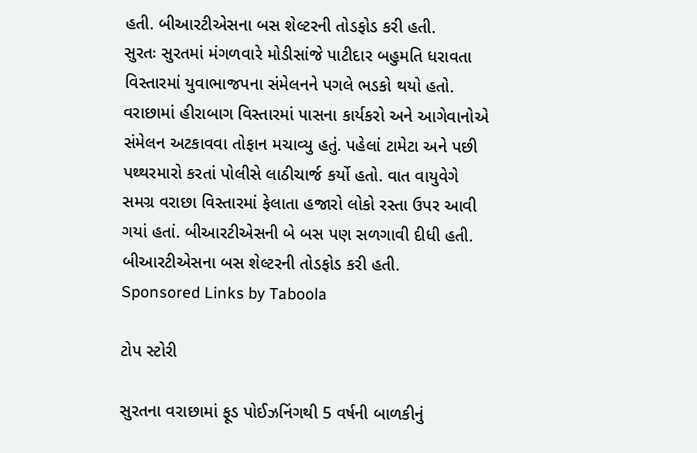હતી. બીઆરટીએસના બસ શેલ્ટરની તોડફોડ કરી હતી.
સુરતઃ સુરતમાં મંગળવારે મોડીસાંજે પાટીદાર બહુમતિ ધરાવતા વિસ્તારમાં યુવાભાજપના સંમેલનને પગલે ભડકો થયો હતો. વરાછામાં હીરાબાગ વિસ્તારમાં પાસના કાર્યકરો અને આગેવાનોએ સંમેલન અટકાવવા તોફાન મચાવ્યુ હતું. પહેલાં ટામેટા અને પછી પથ્થરમારો કરતાં પોલીસે લાઠીચાર્જ કર્યો હતો. વાત વાયુવેગે સમગ્ર વરાછા વિસ્તારમાં ફેલાતા હજારો લોકો રસ્તા ઉપર આવી ગયાં હતાં. બીઆરટીએસની બે બસ પણ સળગાવી દીધી હતી. બીઆરટીએસના બસ શેલ્ટરની તોડફોડ કરી હતી.
Sponsored Links by Taboola

ટોપ સ્ટોરી

સુરતના વરાછામાં ફૂડ પોઈઝનિંગથી 5 વર્ષની બાળકીનું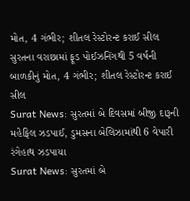મોત, 4 ગંભીર; શીતલ રેસ્ટોરન્ટ કરાઈ સીલ
સુરતના વરાછામાં ફૂડ પોઈઝનિંગથી 5 વર્ષની બાળકીનું મોત, 4 ગંભીર; શીતલ રેસ્ટોરન્ટ કરાઈ સીલ
Surat News: સુરતમાં બે દિવસમાં બીજી દારૂની મહેફિલ ઝડપાઈ, ડુમસના બેલિઝામાંથી 6 વેપારી રંગેહાથ ઝડપાયા
Surat News: સુરતમાં બે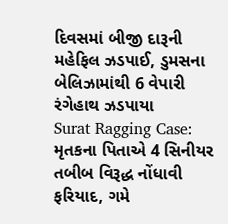દિવસમાં બીજી દારૂની મહેફિલ ઝડપાઈ, ડુમસના બેલિઝામાંથી 6 વેપારી રંગેહાથ ઝડપાયા
Surat Ragging Case: મૃતકના પિતાએ 4 સિનીયર તબીબ વિરૂદ્ધ નોંધાવી ફરિયાદ, ગમે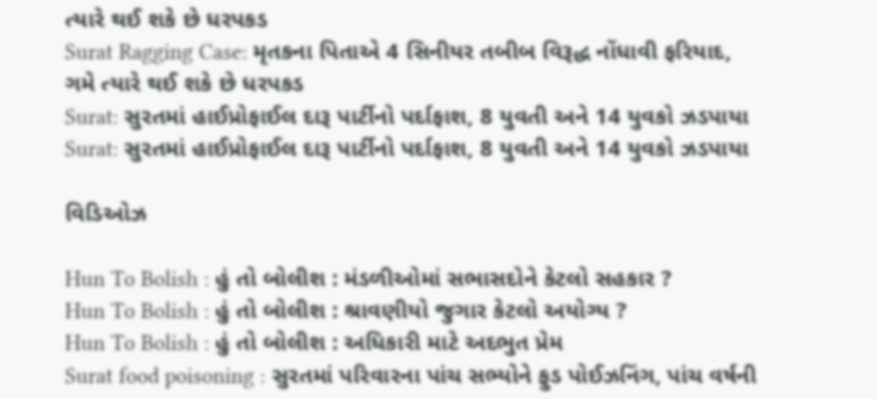ત્યારે થઈ શકે છે ધરપકડ
Surat Ragging Case: મૃતકના પિતાએ 4 સિનીયર તબીબ વિરૂદ્ધ નોંધાવી ફરિયાદ, ગમે ત્યારે થઈ શકે છે ધરપકડ
Surat: સુરતમાં હાઈપ્રોફાઈલ દારૂ પાર્ટીનો પર્દાફાશ, 8 યુવતી અને 14 યુવકો ઝડપાયા
Surat: સુરતમાં હાઈપ્રોફાઈલ દારૂ પાર્ટીનો પર્દાફાશ, 8 યુવતી અને 14 યુવકો ઝડપાયા

વિડિઓઝ

Hun To Bolish : હું તો બોલીશ : મંડળીઓમાં સભાસદોને કેટલો સહકાર ?
Hun To Bolish : હું તો બોલીશ : શ્રાવણીયો જુગાર કેટલો અયોગ્ય ?
Hun To Bolish : હું તો બોલીશ : અધિકારી માટે અદભુત પ્રેમ
Surat food poisoning : સુરતમાં પરિવારના પાંચ સભ્યોને ફુડ પોઈઝનિંગ, પાંચ વર્ષની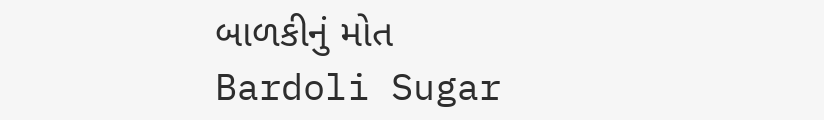બાળકીનું મોત
Bardoli Sugar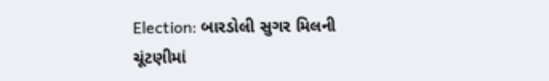Election: બારડોલી સુગર મિલની ચૂંટણીમાં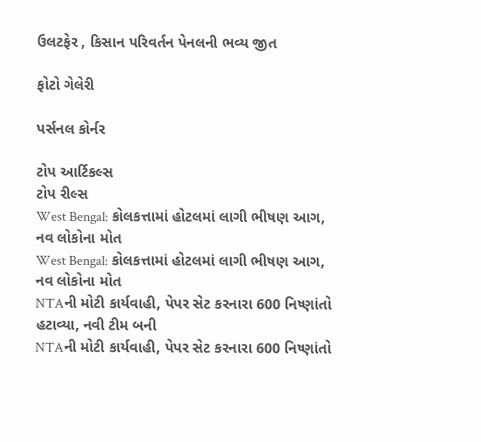ઉલટફેર , કિસાન પરિવર્તન પેનલની ભવ્ય જીત

ફોટો ગેલેરી

પર્સનલ કોર્નર

ટોપ આર્ટિકલ્સ
ટોપ રીલ્સ
West Bengal: કોલકત્તામાં હોટલમાં લાગી ભીષણ આગ, નવ લોકોના મોત
West Bengal: કોલકત્તામાં હોટલમાં લાગી ભીષણ આગ, નવ લોકોના મોત
NTAની મોટી કાર્યવાહી, પેપર સેટ કરનારા 600 નિષ્ણાંતો હટાવ્યા, નવી ટીમ બની
NTAની મોટી કાર્યવાહી, પેપર સેટ કરનારા 600 નિષ્ણાંતો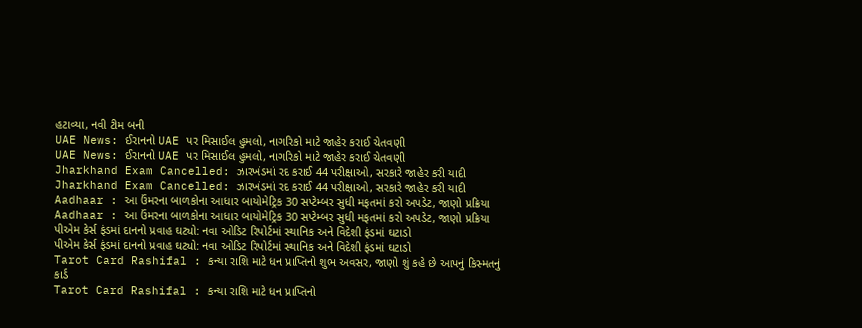હટાવ્યા, નવી ટીમ બની
UAE News: ઈરાનનો UAE પર મિસાઈલ હુમલો, નાગરિકો માટે જાહેર કરાઈ ચેતવણી
UAE News: ઈરાનનો UAE પર મિસાઈલ હુમલો, નાગરિકો માટે જાહેર કરાઈ ચેતવણી
Jharkhand Exam Cancelled: ઝારખંડમાં રદ કરાઈ 44 પરીક્ષાઓ, સરકારે જાહેર કરી યાદી
Jharkhand Exam Cancelled: ઝારખંડમાં રદ કરાઈ 44 પરીક્ષાઓ, સરકારે જાહેર કરી યાદી
Aadhaar : આ ઉંમરના બાળકોના આધાર બાયોમેટ્રિક 30 સપ્ટેમ્બર સુધી મફતમાં કરો અપડેટ, જાણો પ્રક્રિયા
Aadhaar : આ ઉંમરના બાળકોના આધાર બાયોમેટ્રિક 30 સપ્ટેમ્બર સુધી મફતમાં કરો અપડેટ, જાણો પ્રક્રિયા
પીએમ કેર્સ ફંડમાં દાનનો પ્રવાહ ઘટ્યો: નવા ઓડિટ રિપોર્ટમાં સ્થાનિક અને વિદેશી ફંડમાં ઘટાડો
પીએમ કેર્સ ફંડમાં દાનનો પ્રવાહ ઘટ્યો: નવા ઓડિટ રિપોર્ટમાં સ્થાનિક અને વિદેશી ફંડમાં ઘટાડો
Tarot Card Rashifal : કન્યા રાશિ માટે ધન પ્રાપ્તિનો શુભ અવસર, જાણો શું કહે છે આપનું કિસ્મતનું કાર્ડ
Tarot Card Rashifal : કન્યા રાશિ માટે ધન પ્રાપ્તિનો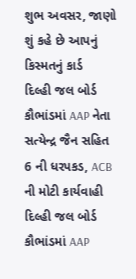શુભ અવસર, જાણો શું કહે છે આપનું કિસ્મતનું કાર્ડ
દિલ્હી જલ બોર્ડ કૌભાંડમાં AAP નેતા સત્યેન્દ્ર જૈન સહિત 6 ની ધરપકડ, ACB ની મોટી કાર્યવાહી
દિલ્હી જલ બોર્ડ કૌભાંડમાં AAP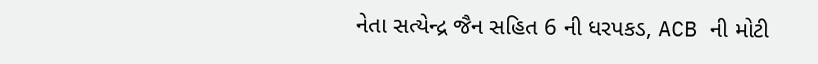નેતા સત્યેન્દ્ર જૈન સહિત 6 ની ધરપકડ, ACB ની મોટી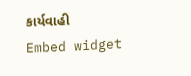કાર્યવાહી
Embed widget